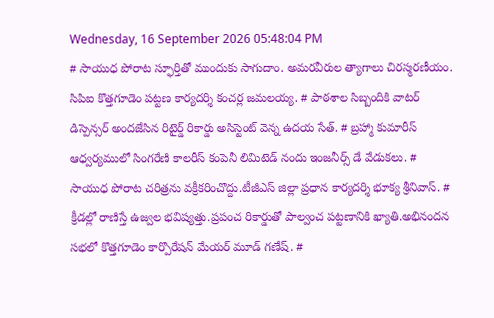Wednesday, 16 September 2026 05:48:04 PM
# సాయుధ పోరాట స్ఫూర్తితో ముందుకు సాగుదాం. అమరవీరుల త్యాగాలు చిరస్మరణీయం. సిపిఐ కొత్తగూడెం పట్టణ కార్యదర్శి కంచర్ల జమలయ్య. # పాఠశాల సిబ్బందికి వాటర్ డిస్పెన్సర్ అందజేసిన రిటైర్డ్ రికార్డు అసిస్టెంట్ వెన్న ఉదయ సేత్. # బ్రహ్మా కుమారీస్ ఆధ్వర్యములో సింగరేణి కాలరీస్ కంపెనీ లిమిటెడ్ నందు ఇంజనీర్స్ డే వేడుకలు. # సాయుధ పోరాట చరిత్రను వక్రీకరించొద్దు.టీజీఎస్ జిల్లా ప్రధాన కార్యదర్శి భూక్య శ్రీనివాస్. # క్రీడల్లో రాణిస్తే ఉజ్వల భవిష్యత్తు.ప్రపంచ రికార్డుతో పాల్వంచ పట్టణానికి ఖ్యాతి.అభినందన సభలో కొత్తగూడెం కార్పొరేషన్ మేయర్ మూడ్ గణేష్. #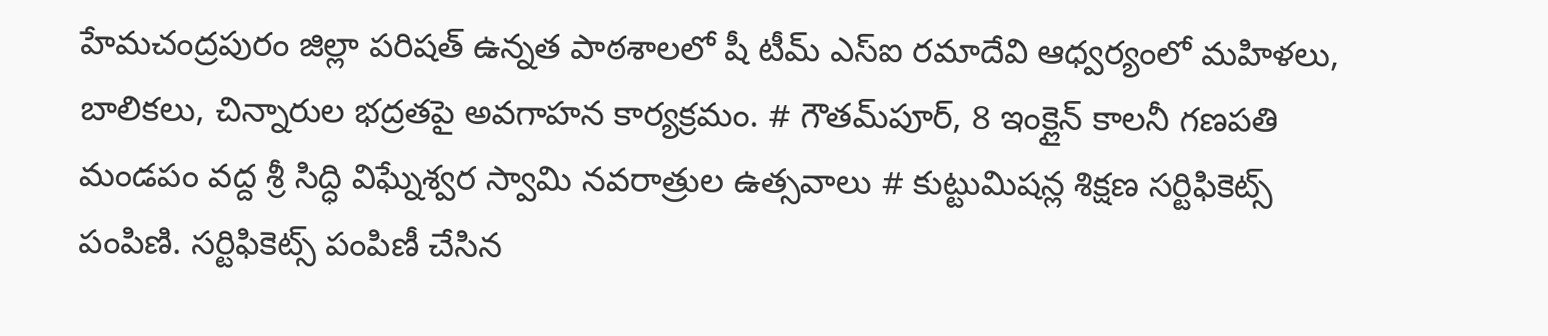హేమచంద్రపురం జిల్లా పరిషత్ ఉన్నత పాఠశాలలో షీ టీమ్‌ ఎస్‌ఐ రమాదేవి ఆధ్వర్యంలో మహిళలు, బాలికలు, చిన్నారుల భద్రతపై అవగాహన కార్యక్రమం. # గౌతమ్‌పూర్, 8 ఇంక్లైన్ కాలనీ గణపతి మండపం వద్ద శ్రీ సిద్ధి విఘ్నేశ్వర స్వామి నవరాత్రుల ఉత్సవాలు # కుట్టుమిషన్ల శిక్షణ సర్టిఫికెట్స్ పంపిణి. సర్టిఫికెట్స్ పంపిణీ చేసిన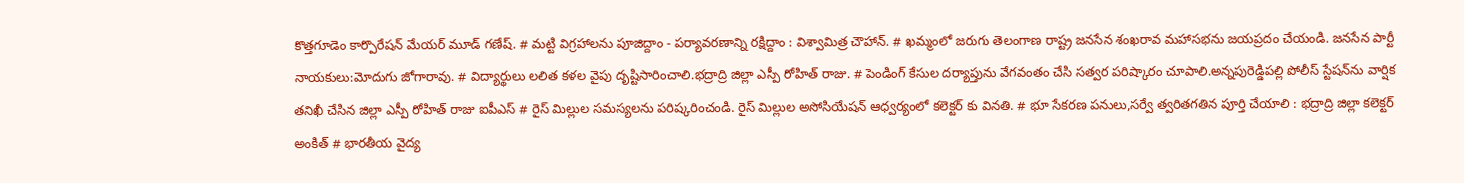కొత్తగూడెం కార్పొరేషన్ మేయర్ మూడ్ గణేష్. # మట్టి విగ్రహాలను పూజిద్దాం - పర్యావరణాన్ని రక్షిద్దాం : విశ్వామిత్ర చౌహాన్. # ఖమ్మంలో జరుగు తెలంగాణ రాష్ట్ర జనసేన శంఖరావ మహాసభను జయప్రదం చేయండి. జనసేన పార్టీ నాయకులు:మోదుగు జోగారావు. # విద్యార్థులు లలిత కళల వైపు దృష్టిసారించాలి.భద్రాద్రి జిల్లా ఎస్పీ రోహిత్ రాజు. # పెండింగ్ కేసుల దర్యాప్తును వేగవంతం చేసి సత్వర పరిష్కారం చూపాలి.అన్నపురెడ్డిపల్లి పోలీస్ స్టేషన్‌ను వార్షిక తనిఖీ చేసిన జిల్లా ఎస్పీ రోహిత్ రాజు ఐపీఎస్ # రైస్ మిల్లుల సమస్యలను పరిష్కరించండి. రైస్ మిల్లుల అసోసియేషన్ ఆధ్వర్యంలో కలెక్టర్ కు వినతి. # భూ సేకరణ పనులు,సర్వే త్వరితగతిన పూర్తి చేయాలి : భద్రాద్రి జిల్లా కలెక్టర్ అంకిత్ # భారతీయ వైద్య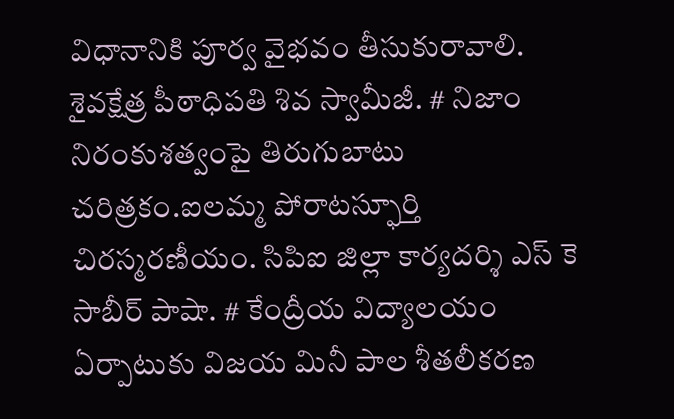విధానానికి పూర్వ వైభవం తీసుకురావాలి. శైవక్షేత్ర పీఠాధిపతి శివ స్వామీజీ. # నిజాం నిరంకుశత్వంపై తిరుగుబాటు చరిత్రకం.ఐలమ్మ పోరాటస్ఫూర్తి చిరస్మరణీయం. సిపిఐ జిల్లా కార్యదర్శి ఎస్ కె సాబీర్ పాషా. # కేంద్రీయ విద్యాలయం ఏర్పాటుకు విజయ మినీ పాల శీతలీకరణ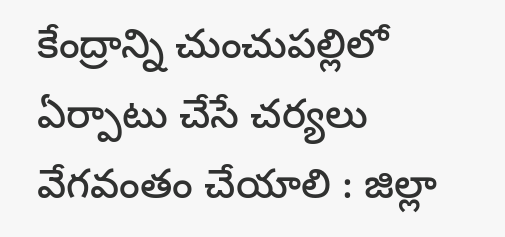కేంద్రాన్ని చుంచుపల్లిలో ఏర్పాటు చేసే చర్యలు వేగవంతం చేయాలి : జిల్లా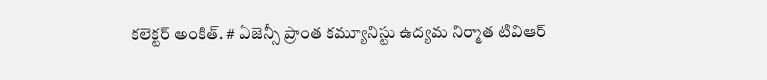కలెక్టర్ అంకిత్. # ఏజెన్సీ ప్రాంత కమ్యూనిస్టు ఉద్యమ నిర్మాత టివిఆర్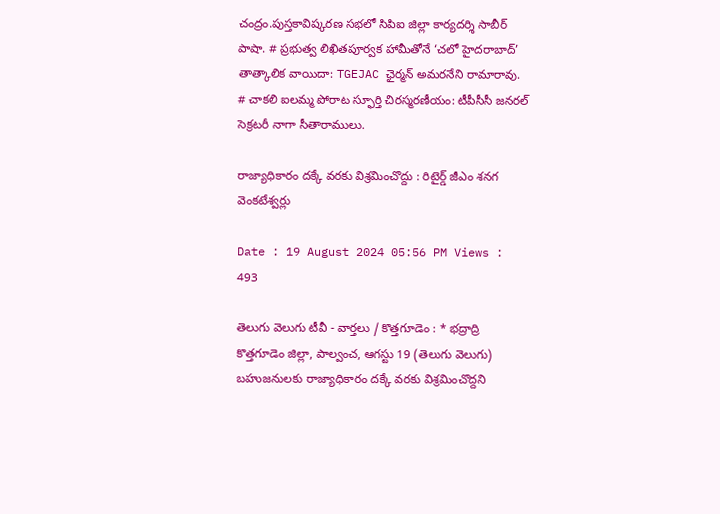చంద్రం.పుస్తకావిష్కరణ సభలో సిపిఐ జిల్లా కార్యదర్శి సాబీర్ పాషా. # ప్రభుత్వ లిఖితపూర్వక హామీతోనే ‘చలో హైదరాబాద్’ తాత్కాలిక వాయిదా: TGEJAC ఛైర్మన్ అమరనేని రామారావు. # చాకలి ఐలమ్మ పోరాట స్ఫూర్తి చిరస్మరణీయం: టీపీసీసీ జనరల్ సెక్రటరీ నాగా సీతారాములు.

రాజ్యాధికారం దక్కే వరకు విశ్రమించొద్దు : రిటైర్డ్ జీఎం శనగ వెంకటేశ్వర్లు

Date : 19 August 2024 05:56 PM Views : 493

తెలుగు వెలుగు టీవీ - వార్తలు / కొత్తగూడెం : * భద్రాద్రి కొత్తగూడెం జిల్లా, పాల్వంచ, ఆగస్టు 19 (తెలుగు వెలుగు) బహుజనులకు రాజ్యాధికారం దక్కే వరకు విశ్రమించొద్దని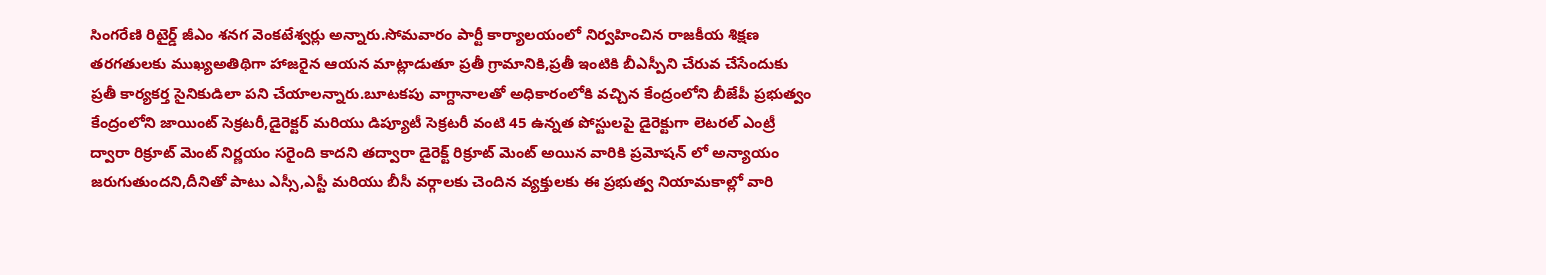సింగరేణి రిటైర్డ్ జీఎం శనగ వెంకటేశ్వర్లు అన్నారు.సోమవారం పార్టీ కార్యాలయంలో నిర్వహించిన రాజకీయ శిక్షణ తరగతులకు ముఖ్యఅతిథిగా హాజరైన ఆయన మాట్లాడుతూ ప్రతీ గ్రామానికి,ప్రతీ ఇంటికి బీఎస్పీని చేరువ చేసేందుకు ప్రతీ కార్యకర్త సైనికుడిలా పని చేయాలన్నారు.బూటకపు వాగ్దానాలతో అధికారంలోకి వచ్చిన కేంద్రంలోని బీజేపీ ప్రభుత్వం కేంద్రంలోని జాయింట్ సెక్రటరీ,డైరెక్టర్ మరియు డిప్యూటీ సెక్రటరీ వంటి 45 ఉన్నత పోస్టులపై డైరెక్టుగా లెటరల్ ఎంట్రీ ద్వారా రిక్రూట్ మెంట్ నిర్ణయం సరైంది కాదని తద్వారా డైరెక్ట్ రిక్రూట్ మెంట్ అయిన వారికి ప్రమోషన్ లో అన్యాయం జరుగుతుందని,దీనితో పాటు ఎస్సీ,ఎస్టీ మరియు బీసీ వర్గాలకు చెందిన వ్యక్తులకు ఈ ప్రభుత్వ నియామకాల్లో వారి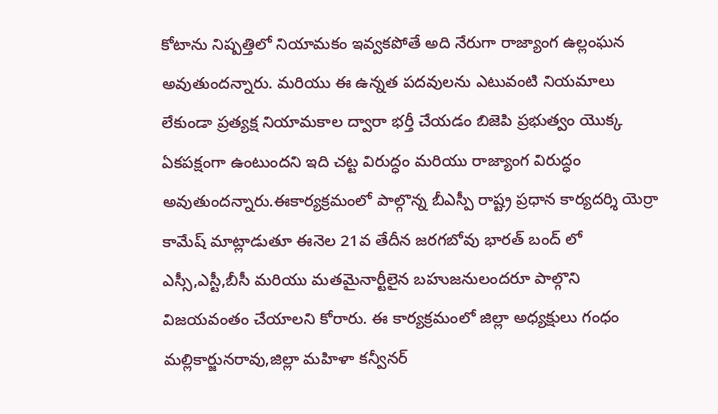కోటాను నిష్పత్తిలో నియామకం ఇవ్వకపోతే అది నేరుగా రాజ్యాంగ ఉల్లంఘన అవుతుందన్నారు. మరియు ఈ ఉన్నత పదవులను ఎటువంటి నియమాలు లేకుండా ప్రత్యక్ష నియామకాల ద్వారా భర్తీ చేయడం బిజెపి ప్రభుత్వం యొక్క ఏకపక్షంగా ఉంటుందని ఇది చట్ట విరుద్ధం మరియు రాజ్యాంగ విరుద్ధం అవుతుందన్నారు.ఈకార్యక్రమంలో పాల్గొన్న బీఎస్పీ రాష్ట్ర ప్రధాన కార్యదర్శి యెర్రా కామేష్ మాట్లాడుతూ ఈనెల 21వ తేదీన జరగబోవు భారత్ బంద్ లో ఎస్సీ,ఎస్టీ,బీసీ మరియు మతమైనార్టీలైన బహుజనులందరూ పాల్గొని విజయవంతం చేయాలని కోరారు. ఈ కార్యక్రమంలో జిల్లా అధ్యక్షులు గంధం మల్లికార్జునరావు,జిల్లా మహిళా కన్వీనర్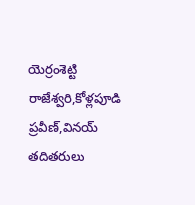యెర్రంశెట్టి రాజేశ్వరి,కోళ్లపూడి ప్రవీణ్,వినయ్ తదితరులు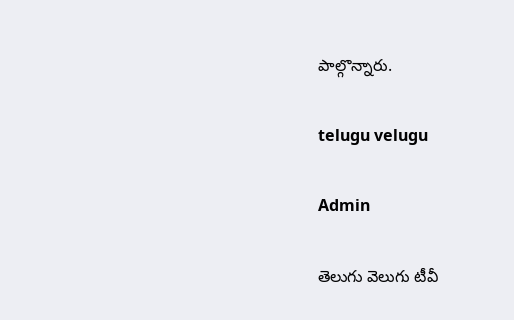పాల్గొన్నారు.

telugu velugu

Admin

తెలుగు వెలుగు టీవీ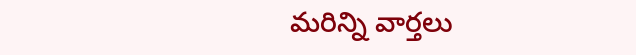మరిన్ని వార్తలు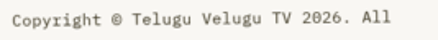Copyright © Telugu Velugu TV 2026. All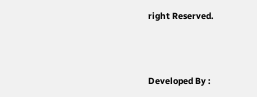right Reserved.



Developed By :